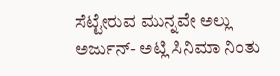ಸೆಟ್ಟೇರುವ ಮುನ್ನವೇ ಅಲ್ಲು ಅರ್ಜುನ್- ಅಟ್ಲಿ ಸಿನಿಮಾ ನಿಂತು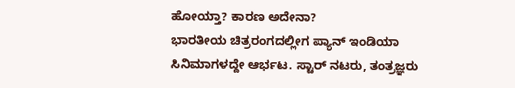ಹೋಯ್ತಾ? ಕಾರಣ ಅದೇನಾ?
ಭಾರತೀಯ ಚಿತ್ರರಂಗದಲ್ಲೀಗ ಪ್ಯಾನ್ ಇಂಡಿಯಾ ಸಿನಿಮಾಗಳದ್ದೇ ಆರ್ಭಟ. ಸ್ಟಾರ್ ನಟರು, ತಂತ್ರಜ್ಞರು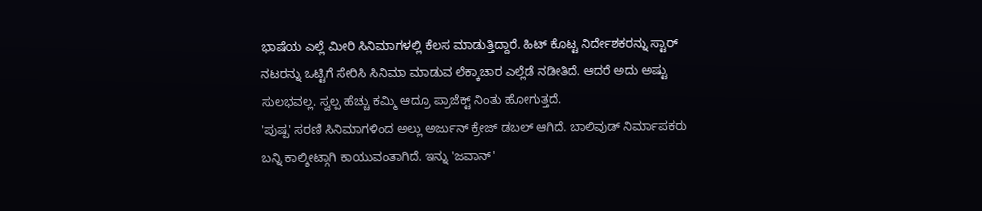ಭಾಷೆಯ ಎಲ್ಲೆ ಮೀರಿ ಸಿನಿಮಾಗಳಲ್ಲಿ ಕೆಲಸ ಮಾಡುತ್ತಿದ್ದಾರೆ. ಹಿಟ್ ಕೊಟ್ಟ ನಿರ್ದೇಶಕರನ್ನು ಸ್ಟಾರ್ ನಟರನ್ನು ಒಟ್ಟಿಗೆ ಸೇರಿಸಿ ಸಿನಿಮಾ ಮಾಡುವ ಲೆಕ್ಕಾಚಾರ ಎಲ್ಲೆಡೆ ನಡೀತಿದೆ. ಆದರೆ ಅದು ಅಷ್ಟು ಸುಲಭವಲ್ಲ. ಸ್ವಲ್ಪ ಹೆಚ್ಚು ಕಮ್ಮಿ ಆದ್ರೂ ಪ್ರಾಜೆಕ್ಟ್ ನಿಂತು ಹೋಗುತ್ತದೆ.
'ಪುಷ್ಪ' ಸರಣಿ ಸಿನಿಮಾಗಳಿಂದ ಅಲ್ಲು ಅರ್ಜುನ್ ಕ್ರೇಜ್ ಡಬಲ್ ಆಗಿದೆ. ಬಾಲಿವುಡ್ ನಿರ್ಮಾಪಕರು ಬನ್ನಿ ಕಾಲ್ಶೀಟ್ಗಾಗಿ ಕಾಯುವಂತಾಗಿದೆ. ಇನ್ನು 'ಜವಾನ್'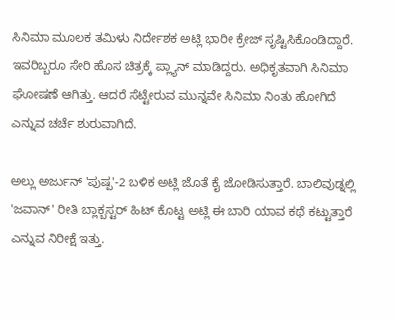ಸಿನಿಮಾ ಮೂಲಕ ತಮಿಳು ನಿರ್ದೇಶಕ ಅಟ್ಲಿ ಭಾರೀ ಕ್ರೇಜ್ ಸೃಷ್ಟಿಸಿಕೊಂಡಿದ್ದಾರೆ. ಇವರಿಬ್ಬರೂ ಸೇರಿ ಹೊಸ ಚಿತ್ರಕ್ಕೆ ಪ್ಲ್ಯಾನ್ ಮಾಡಿದ್ದರು. ಅಧಿಕೃತವಾಗಿ ಸಿನಿಮಾ ಘೋಷಣೆ ಆಗಿತ್ತು. ಆದರೆ ಸೆಟ್ಟೇರುವ ಮುನ್ನವೇ ಸಿನಿಮಾ ನಿಂತು ಹೋಗಿದೆ ಎನ್ನುವ ಚರ್ಚೆ ಶುರುವಾಗಿದೆ.

ಅಲ್ಲು ಅರ್ಜುನ್ 'ಪುಷ್ಪ'-2 ಬಳಿಕ ಅಟ್ಲಿ ಜೊತೆ ಕೈ ಜೋಡಿಸುತ್ತಾರೆ. ಬಾಲಿವುಡ್ನಲ್ಲಿ 'ಜವಾನ್' ರೀತಿ ಬ್ಲಾಕ್ಬಸ್ಟರ್ ಹಿಟ್ ಕೊಟ್ಟ ಅಟ್ಲಿ ಈ ಬಾರಿ ಯಾವ ಕಥೆ ಕಟ್ಟುತ್ತಾರೆ ಎನ್ನುವ ನಿರೀಕ್ಷೆ ಇತ್ತು.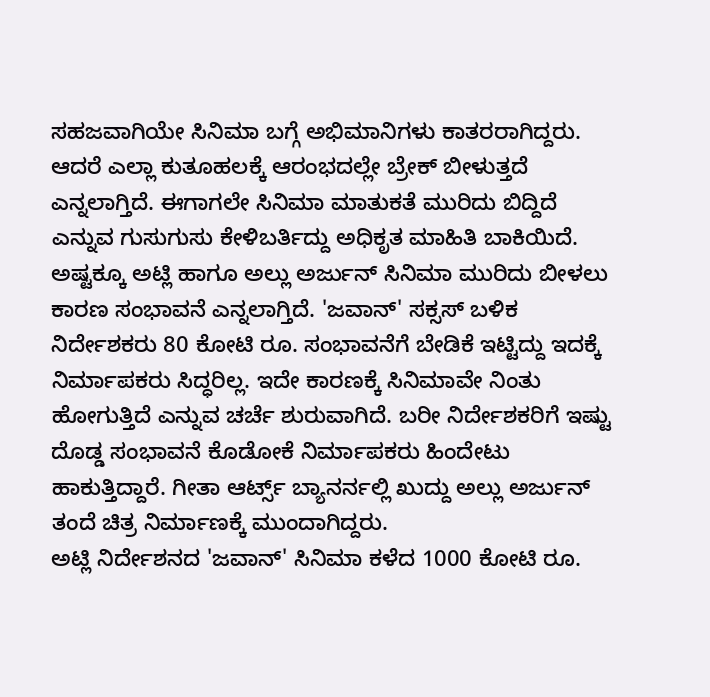ಸಹಜವಾಗಿಯೇ ಸಿನಿಮಾ ಬಗ್ಗೆ ಅಭಿಮಾನಿಗಳು ಕಾತರರಾಗಿದ್ದರು. ಆದರೆ ಎಲ್ಲಾ ಕುತೂಹಲಕ್ಕೆ ಆರಂಭದಲ್ಲೇ ಬ್ರೇಕ್ ಬೀಳುತ್ತದೆ ಎನ್ನಲಾಗ್ತಿದೆ. ಈಗಾಗಲೇ ಸಿನಿಮಾ ಮಾತುಕತೆ ಮುರಿದು ಬಿದ್ದಿದೆ ಎನ್ನುವ ಗುಸುಗುಸು ಕೇಳಿಬರ್ತಿದ್ದು ಅಧಿಕೃತ ಮಾಹಿತಿ ಬಾಕಿಯಿದೆ.
ಅಷ್ಟಕ್ಕೂ ಅಟ್ಲಿ ಹಾಗೂ ಅಲ್ಲು ಅರ್ಜುನ್ ಸಿನಿಮಾ ಮುರಿದು ಬೀಳಲು ಕಾರಣ ಸಂಭಾವನೆ ಎನ್ನಲಾಗ್ತಿದೆ. 'ಜವಾನ್' ಸಕ್ಸಸ್ ಬಳಿಕ ನಿರ್ದೇಶಕರು 80 ಕೋಟಿ ರೂ. ಸಂಭಾವನೆಗೆ ಬೇಡಿಕೆ ಇಟ್ಟಿದ್ದು ಇದಕ್ಕೆ ನಿರ್ಮಾಪಕರು ಸಿದ್ಧರಿಲ್ಲ. ಇದೇ ಕಾರಣಕ್ಕೆ ಸಿನಿಮಾವೇ ನಿಂತು ಹೋಗುತ್ತಿದೆ ಎನ್ನುವ ಚರ್ಚೆ ಶುರುವಾಗಿದೆ. ಬರೀ ನಿರ್ದೇಶಕರಿಗೆ ಇಷ್ಟು ದೊಡ್ಡ ಸಂಭಾವನೆ ಕೊಡೋಕೆ ನಿರ್ಮಾಪಕರು ಹಿಂದೇಟು ಹಾಕುತ್ತಿದ್ದಾರೆ. ಗೀತಾ ಆರ್ಟ್ಸ್ ಬ್ಯಾನರ್ನಲ್ಲಿ ಖುದ್ದು ಅಲ್ಲು ಅರ್ಜುನ್ ತಂದೆ ಚಿತ್ರ ನಿರ್ಮಾಣಕ್ಕೆ ಮುಂದಾಗಿದ್ದರು.
ಅಟ್ಲಿ ನಿರ್ದೇಶನದ 'ಜವಾನ್' ಸಿನಿಮಾ ಕಳೆದ 1000 ಕೋಟಿ ರೂ.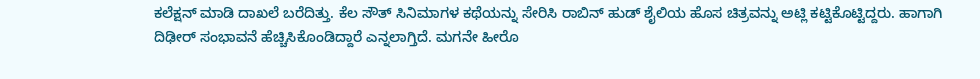ಕಲೆಕ್ಷನ್ ಮಾಡಿ ದಾಖಲೆ ಬರೆದಿತ್ತು. ಕೆಲ ಸೌತ್ ಸಿನಿಮಾಗಳ ಕಥೆಯನ್ನು ಸೇರಿಸಿ ರಾಬಿನ್ ಹುಡ್ ಶೈಲಿಯ ಹೊಸ ಚಿತ್ರವನ್ನು ಅಟ್ಲಿ ಕಟ್ಟಿಕೊಟ್ಟಿದ್ದರು. ಹಾಗಾಗಿ ದಿಢೀರ್ ಸಂಭಾವನೆ ಹೆಚ್ಚಿಸಿಕೊಂಡಿದ್ದಾರೆ ಎನ್ನಲಾಗ್ತಿದೆ. ಮಗನೇ ಹೀರೊ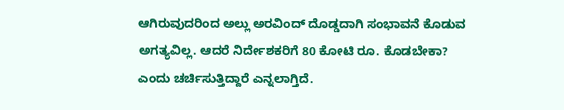ಆಗಿರುವುದರಿಂದ ಅಲ್ಲು ಅರವಿಂದ್ ದೊಡ್ಡದಾಗಿ ಸಂಭಾವನೆ ಕೊಡುವ ಅಗತ್ಯವಿಲ್ಲ. ಆದರೆ ನಿರ್ದೇಶಕರಿಗೆ 80 ಕೋಟಿ ರೂ. ಕೊಡಬೇಕಾ? ಎಂದು ಚರ್ಚಿಸುತ್ತಿದ್ದಾರೆ ಎನ್ನಲಾಗ್ತಿದೆ.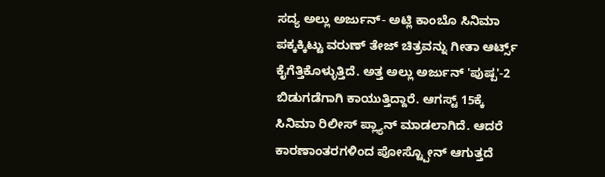ಸದ್ಯ ಅಲ್ಲು ಅರ್ಜುನ್- ಅಟ್ಲಿ ಕಾಂಬೊ ಸಿನಿಮಾ ಪಕ್ಕಕ್ಕಿಟ್ಟು ವರುಣ್ ತೇಜ್ ಚಿತ್ರವನ್ನು ಗೀತಾ ಆರ್ಟ್ಸ್ ಕೈಗೆತ್ತಿಕೊಳ್ಳುತ್ತಿದೆ. ಅತ್ತ ಅಲ್ಲು ಅರ್ಜುನ್ 'ಪುಷ್ಪ'-2 ಬಿಡುಗಡೆಗಾಗಿ ಕಾಯುತ್ತಿದ್ದಾರೆ. ಆಗಸ್ಟ್ 15ಕ್ಕೆ ಸಿನಿಮಾ ರಿಲೀಸ್ ಪ್ಲ್ಯಾನ್ ಮಾಡಲಾಗಿದೆ. ಆದರೆ ಕಾರಣಾಂತರಗಳಿಂದ ಪೋಸ್ಟ್ಪೋನ್ ಆಗುತ್ತದೆ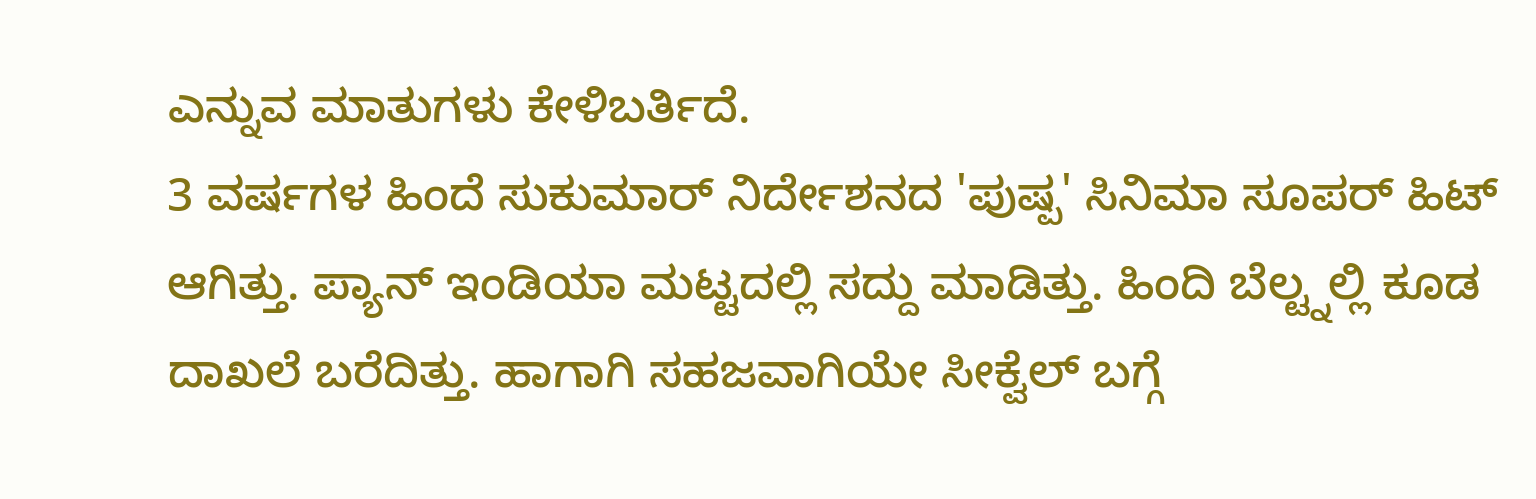ಎನ್ನುವ ಮಾತುಗಳು ಕೇಳಿಬರ್ತಿದೆ.
3 ವರ್ಷಗಳ ಹಿಂದೆ ಸುಕುಮಾರ್ ನಿರ್ದೇಶನದ 'ಪುಷ್ಪ' ಸಿನಿಮಾ ಸೂಪರ್ ಹಿಟ್ ಆಗಿತ್ತು. ಪ್ಯಾನ್ ಇಂಡಿಯಾ ಮಟ್ಟದಲ್ಲಿ ಸದ್ದು ಮಾಡಿತ್ತು. ಹಿಂದಿ ಬೆಲ್ಟ್ನಲ್ಲಿ ಕೂಡ ದಾಖಲೆ ಬರೆದಿತ್ತು. ಹಾಗಾಗಿ ಸಹಜವಾಗಿಯೇ ಸೀಕ್ವೆಲ್ ಬಗ್ಗೆ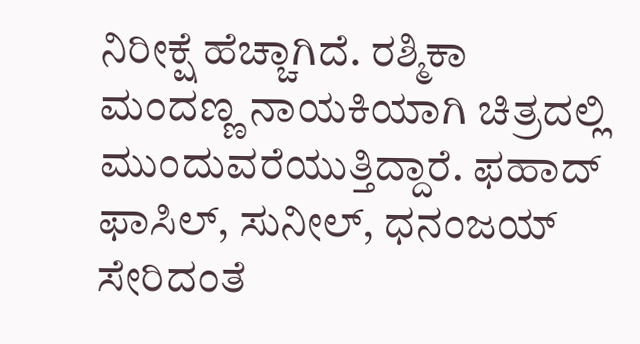ನಿರೀಕ್ಷೆ ಹೆಚ್ಚಾಗಿದೆ. ರಶ್ಮಿಕಾ ಮಂದಣ್ಣ ನಾಯಕಿಯಾಗಿ ಚಿತ್ರದಲ್ಲಿ ಮುಂದುವರೆಯುತ್ತಿದ್ದಾರೆ. ಫಹಾದ್ ಫಾಸಿಲ್, ಸುನೀಲ್, ಧನಂಜಯ್ ಸೇರಿದಂತೆ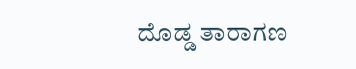ದೊಡ್ಡ ತಾರಾಗಣ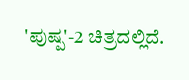'ಪುಷ್ಪ'-2 ಚಿತ್ರದಲ್ಲಿದೆ.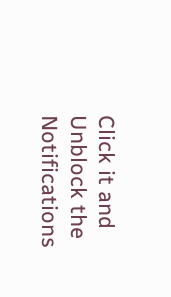Click it and Unblock the Notifications